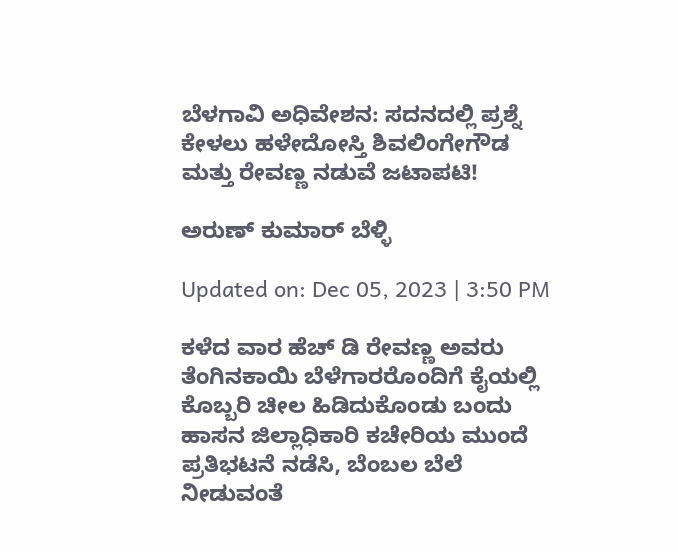ಬೆಳಗಾವಿ ಅಧಿವೇಶನ: ಸದನದಲ್ಲಿ ಪ್ರಶ್ನೆ ಕೇಳಲು ಹಳೇದೋಸ್ತಿ ಶಿವಲಿಂಗೇಗೌಡ ಮತ್ತು ರೇವಣ್ಣ ನಡುವೆ ಜಟಾಪಟಿ!

ಅರುಣ್ ಕುಮಾರ್ ಬೆಳ್ಳಿ

Updated on: Dec 05, 2023 | 3:50 PM

ಕಳೆದ ವಾರ ಹೆಚ್ ಡಿ ರೇವಣ್ಣ ಅವರು ತೆಂಗಿನಕಾಯಿ ಬೆಳೆಗಾರರೊಂದಿಗೆ ಕೈಯಲ್ಲಿ ಕೊಬ್ಬರಿ ಚೀಲ ಹಿಡಿದುಕೊಂಡು ಬಂದು ಹಾಸನ ಜಿಲ್ಲಾಧಿಕಾರಿ ಕಚೇರಿಯ ಮುಂದೆ ಪ್ರತಿಭಟನೆ ನಡೆಸಿ, ಬೆಂಬಲ ಬೆಲೆ ನೀಡುವಂತೆ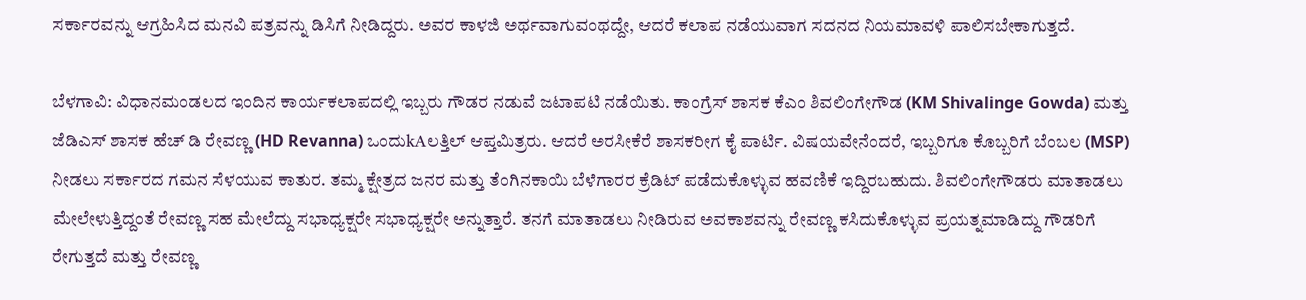ಸರ್ಕಾರವನ್ನು ಆಗ್ರಹಿಸಿದ ಮನವಿ ಪತ್ರವನ್ನು ಡಿಸಿಗೆ ನೀಡಿದ್ದರು. ಅವರ ಕಾಳಜಿ ಅರ್ಥವಾಗುವಂಥದ್ದೇ, ಆದರೆ ಕಲಾಪ ನಡೆಯುವಾಗ ಸದನದ ನಿಯಮಾವಳಿ ಪಾಲಿಸಬೇಕಾಗುತ್ತದೆ.

ಬೆಳಗಾವಿ: ವಿಧಾನಮಂಡಲದ ಇಂದಿನ ಕಾರ್ಯಕಲಾಪದಲ್ಲಿ ಇಬ್ಬರು ಗೌಡರ ನಡುವೆ ಜಟಾಪಟಿ ನಡೆಯಿತು. ಕಾಂಗ್ರೆಸ್ ಶಾಸಕ ಕೆಎಂ ಶಿವಲಿಂಗೇಗೌಡ (KM Shivalinge Gowda) ಮತ್ತು ಜೆಡಿಎಸ್ ಶಾಸಕ ಹೆಚ್ ಡಿ ರೇವಣ್ಣ (HD Revanna) ಒಂದುkAಲತ್ತಿಲ್ ಆಪ್ತಮಿತ್ರರು. ಆದರೆ ಅರಸೀಕೆರೆ ಶಾಸಕರೀಗ ಕೈ ಪಾರ್ಟಿ. ವಿಷಯವೇನೆಂದರೆ, ಇಬ್ಬರಿಗೂ ಕೊಬ್ಬರಿಗೆ ಬೆಂಬಲ (MSP) ನೀಡಲು ಸರ್ಕಾರದ ಗಮನ ಸೆಳಯುವ ಕಾತುರ. ತಮ್ಮ ಕ್ಷೇತ್ರದ ಜನರ ಮತ್ತು ತೆಂಗಿನಕಾಯಿ ಬೆಳೆಗಾರರ ಕ್ರೆಡಿಟ್ ಪಡೆದುಕೊಳ್ಳುವ ಹವಣಿಕೆ ಇದ್ದಿರಬಹುದು. ಶಿವಲಿಂಗೇಗೌಡರು ಮಾತಾಡಲು ಮೇಲೇಳುತ್ತಿದ್ದಂತೆ ರೇವಣ್ಣ ಸಹ ಮೇಲೆದ್ದು ಸಭಾಧ್ಯಕ್ಷರೇ ಸಭಾಧ್ಯಕ್ಷರೇ ಅನ್ನುತ್ತಾರೆ. ತನಗೆ ಮಾತಾಡಲು ನೀಡಿರುವ ಅವಕಾಶವನ್ನು ರೇವಣ್ಣ ಕಸಿದುಕೊಳ್ಳುವ ಪ್ರಯತ್ನಮಾಡಿದ್ದು ಗೌಡರಿಗೆ ರೇಗುತ್ತದೆ ಮತ್ತು ರೇವಣ್ಣ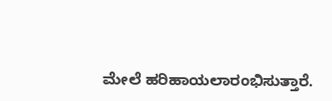ಮೇಲೆ ಹರಿಹಾಯಲಾರಂಭಿಸುತ್ತಾರೆ.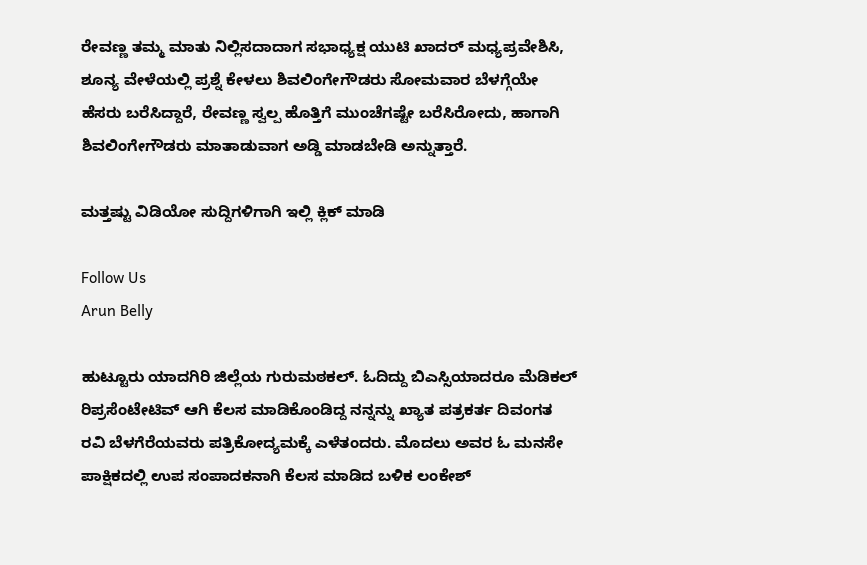ರೇವಣ್ಣ ತಮ್ಮ ಮಾತು ನಿಲ್ಲಿಸದಾದಾಗ ಸಭಾಧ್ಯಕ್ಷ ಯುಟಿ ಖಾದರ್ ಮಧ್ಯಪ್ರವೇಶಿಸಿ, ಶೂನ್ಯ ವೇಳೆಯಲ್ಲಿ ಪ್ರಶ್ನೆ ಕೇಳಲು ಶಿವಲಿಂಗೇಗೌಡರು ಸೋಮವಾರ ಬೆಳಗ್ಗೆಯೇ ಹೆಸರು ಬರೆಸಿದ್ದಾರೆ, ರೇವಣ್ಣ ಸ್ವಲ್ಪ ಹೊತ್ತಿಗೆ ಮುಂಚೆಗಷ್ಟೇ ಬರೆಸಿರೋದು, ಹಾಗಾಗಿ ಶಿವಲಿಂಗೇಗೌಡರು ಮಾತಾಡುವಾಗ ಅಡ್ಡಿ ಮಾಡಬೇಡಿ ಅನ್ನುತ್ತಾರೆ.

ಮತ್ತಷ್ಟು ವಿಡಿಯೋ ಸುದ್ದಿಗಳಿಗಾಗಿ ಇಲ್ಲಿ ಕ್ಲಿಕ್ ಮಾಡಿ

Follow Us
Arun Belly

ಹುಟ್ಟೂರು ಯಾದಗಿರಿ ಜಿಲ್ಲೆಯ ಗುರುಮಠಕಲ್. ಓದಿದ್ದು ಬಿಎಸ್ಸಿಯಾದರೂ ಮೆಡಿಕಲ್ ರಿಪ್ರಸೆಂಟೇಟಿವ್ ಆಗಿ ಕೆಲಸ ಮಾಡಿಕೊಂಡಿದ್ದ ನನ್ನನ್ನು ಖ್ಯಾತ ಪತ್ರಕರ್ತ ದಿವಂಗತ ರವಿ ಬೆಳಗೆರೆಯವರು ಪತ್ರಿಕೋದ್ಯಮಕ್ಕೆ ಎಳೆತಂದರು. ಮೊದಲು ಅವರ ಓ ಮನಸೇ ಪಾಕ್ಷಿಕದಲ್ಲಿ ಉಪ ಸಂಪಾದಕನಾಗಿ ಕೆಲಸ ಮಾಡಿದ ಬಳಿಕ ಲಂಕೇಶ್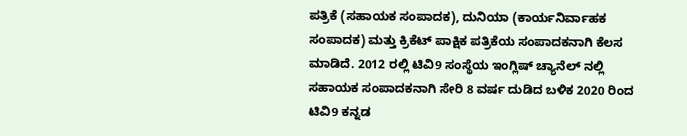ಪತ್ರಿಕೆ (ಸಹಾಯಕ ಸಂಪಾದಕ), ದುನಿಯಾ (ಕಾರ್ಯನಿರ್ವಾಹಕ ಸಂಪಾದಕ) ಮತ್ತು ಕ್ರಿಕೆಟ್ ಪಾಕ್ಷಿಕ ಪತ್ರಿಕೆಯ ಸಂಪಾದಕನಾಗಿ ಕೆಲಸ ಮಾಡಿದೆ. 2012 ರಲ್ಲಿ ಟಿವಿ9 ಸಂಸ್ಥೆಯ ಇಂಗ್ಲಿಷ್ ಚ್ಯಾನೆಲ್ ನಲ್ಲಿ ಸಹಾಯಕ ಸಂಪಾದಕನಾಗಿ ಸೇರಿ 8 ವರ್ಷ ದುಡಿದ ಬಳಿಕ 2020 ರಿಂದ ಟಿವಿ9 ಕನ್ನಡ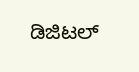ಡಿಜಿಟಲ್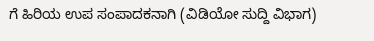ಗೆ ಹಿರಿಯ ಉಪ ಸಂಪಾದಕನಾಗಿ (ವಿಡಿಯೋ ಸುದ್ದಿ ವಿಭಾಗ)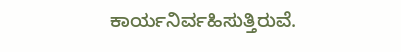ಕಾರ್ಯನಿರ್ವಹಿಸುತ್ತಿರುವೆ.